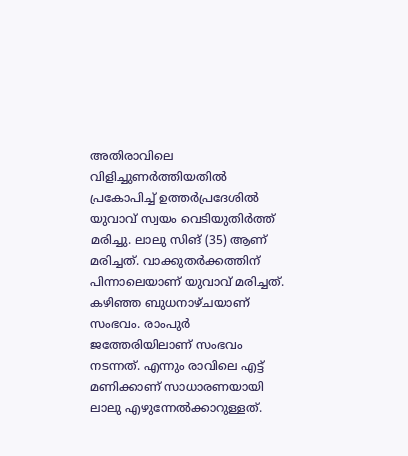അതിരാവിലെ വിളിച്ചുണർത്തിയതിൽ പ്രകോപിച്ച് ഉത്തർപ്രദേശിൽ യുവാവ് സ്വയം വെടിയുതിർത്ത് മരിച്ചു. ലാലു സിങ് (35) ആണ് മരിച്ചത്. വാക്കുതർക്കത്തിന് പിന്നാലെയാണ് യുവാവ് മരിച്ചത്.
കഴിഞ്ഞ ബുധനാഴ്ചയാണ് സംഭവം. രാംപുർ ജത്തേരിയിലാണ് സംഭവം നടന്നത്. എന്നും രാവിലെ എട്ട് മണിക്കാണ് സാധാരണയായി ലാലു എഴുന്നേൽക്കാറുള്ളത്.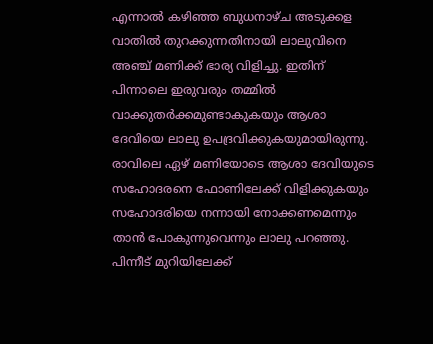എന്നാൽ കഴിഞ്ഞ ബുധനാഴ്ച അടുക്കള വാതിൽ തുറക്കുന്നതിനായി ലാലുവിനെ അഞ്ച് മണിക്ക് ഭാര്യ വിളിച്ചു. ഇതിന് പിന്നാലെ ഇരുവരും തമ്മിൽ വാക്കുതർക്കമുണ്ടാകുകയും ആശാ ദേവിയെ ലാലു ഉപദ്രവിക്കുകയുമായിരുന്നു. രാവിലെ ഏഴ് മണിയോടെ ആശാ ദേവിയുടെ സഹോദരനെ ഫോണിലേക്ക് വിളിക്കുകയും സഹോദരിയെ നന്നായി നോക്കണമെന്നും താൻ പോകുന്നുവെന്നും ലാലു പറഞ്ഞു.
പിന്നീട് മുറിയിലേക്ക്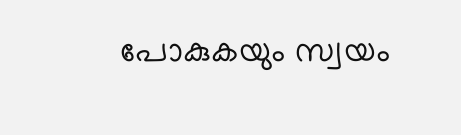പോകുകയും സ്വയം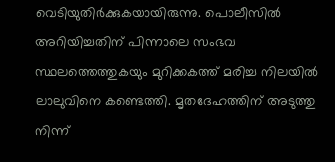വെടിയുതിർക്കുകയായിരുന്നു. പൊലീസിൽ അറിയിച്ചതിന് പിന്നാലെ സംഭവ സ്ഥലത്തെത്തുകയും മുറിക്കകത്ത് മരിച്ച നിലയിൽ ലാലുവിനെ കണ്ടെത്തി. മൃതദേഹത്തിന് അടുത്തു നിന്ന്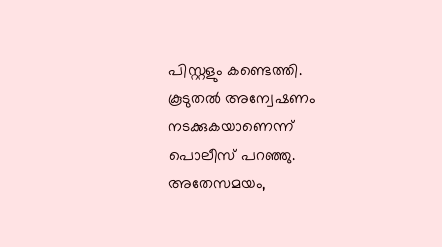പിസ്റ്റളും കണ്ടെത്തി. കൂടുതൽ അന്വേഷണം നടക്കുകയാണെന്ന് പൊലീസ് പറഞ്ഞു. അതേസമയം,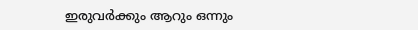ഇരുവർക്കും ആറും ഒന്നും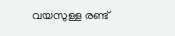വയസുള്ള രണ്ട്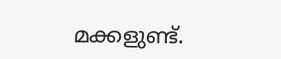മക്കളുണ്ട്.